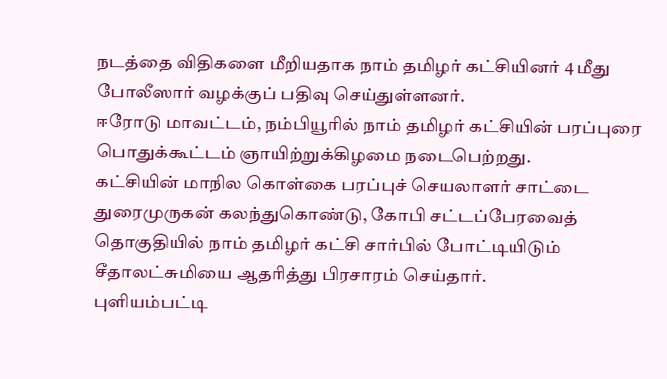நடத்தை விதிகளை மீறியதாக நாம் தமிழர் கட்சியினர் 4 மீது போலீஸார் வழக்குப் பதிவு செய்துள்ளனர்.
ஈரோடு மாவட்டம், நம்பியூரில் நாம் தமிழர் கட்சியின் பரப்புரை பொதுக்கூட்டம் ஞாயிற்றுக்கிழமை நடைபெற்றது.
கட்சியின் மாநில கொள்கை பரப்புச் செயலாளர் சாட்டை துரைமுருகன் கலந்துகொண்டு, கோபி சட்டப்பேரவைத் தொகுதியில் நாம் தமிழர் கட்சி சார்பில் போட்டியிடும் சீதாலட்சுமியை ஆதரித்து பிரசாரம் செய்தார்.
புளியம்பட்டி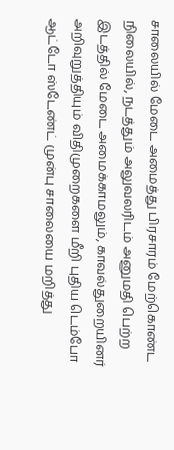சாலையில் மேடை அமைத்து பிரசாரம் மேற்கொண்ட நிலையில், நடத்தும் அலுவலரிடம் அனுமதி பெற்ற இடத்தில் மேடை அமைக்காமலும், காவல்துறையினர் அறிவுறுத்தியும் விதிமுறைகளை மீறி புதிய டெம்போ ஆட்டோ ஸ்டேண்ட் முன்பு சாலையை மறித்து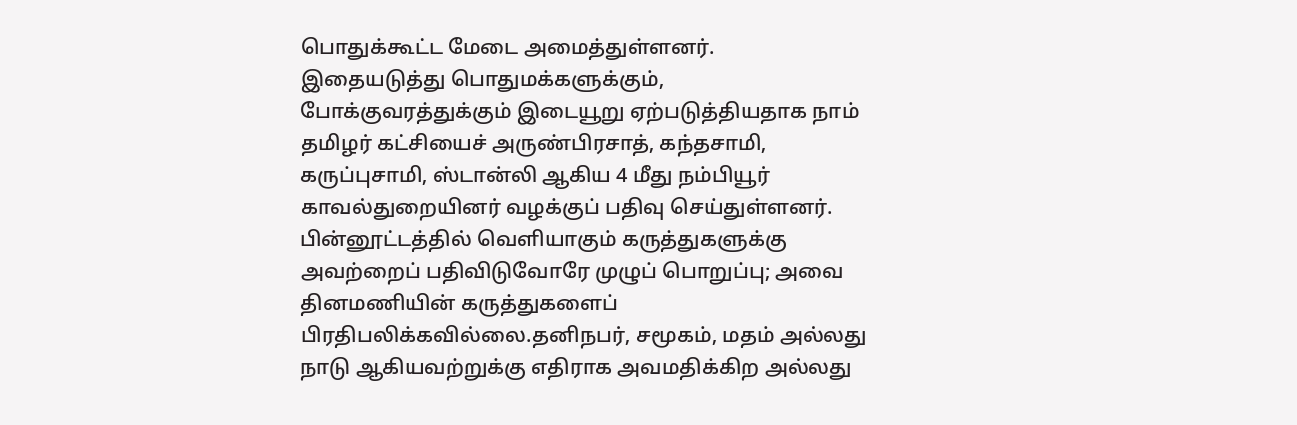பொதுக்கூட்ட மேடை அமைத்துள்ளனர்.
இதையடுத்து பொதுமக்களுக்கும், போக்குவரத்துக்கும் இடையூறு ஏற்படுத்தியதாக நாம் தமிழர் கட்சியைச் அருண்பிரசாத், கந்தசாமி, கருப்புசாமி, ஸ்டான்லி ஆகிய 4 மீது நம்பியூர் காவல்துறையினர் வழக்குப் பதிவு செய்துள்ளனர்.
பின்னூட்டத்தில் வெளியாகும் கருத்துகளுக்கு அவற்றைப் பதிவிடுவோரே முழுப் பொறுப்பு; அவை தினமணியின் கருத்துகளைப் பிரதிபலிக்கவில்லை.தனிநபர், சமூகம், மதம் அல்லது நாடு ஆகியவற்றுக்கு எதிராக அவமதிக்கிற அல்லது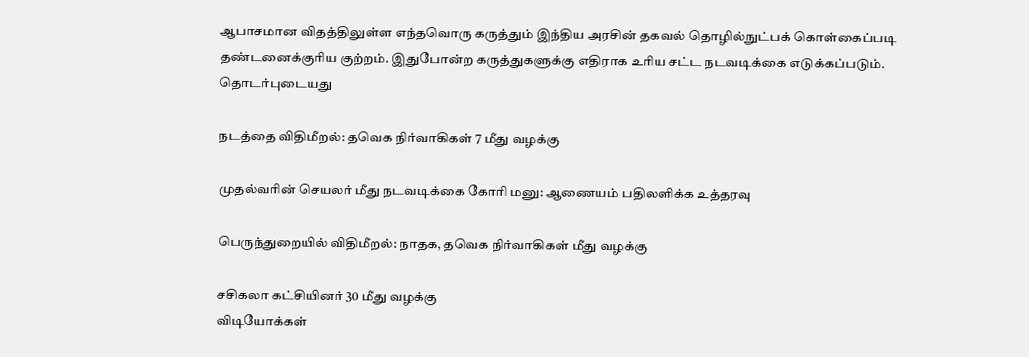ஆபாசமான விதத்திலுள்ள எந்தவொரு கருத்தும் இந்திய அரசின் தகவல் தொழில்நுட்பக் கொள்கைப்படி தண்டனைக்குரிய குற்றம். இதுபோன்ற கருத்துகளுக்கு எதிராக உரிய சட்ட நடவடிக்கை எடுக்கப்படும்.
தொடர்புடையது

நடத்தை விதிமீறல்: தவெக நிர்வாகிகள் 7 மீது வழக்கு

முதல்வரின் செயலர் மீது நடவடிக்கை கோரி மனு: ஆணையம் பதிலளிக்க உத்தரவு

பெருந்துறையில் விதிமீறல்: நாதக, தவெக நிர்வாகிகள் மீது வழக்கு

சசிகலா கட்சியினர் 30 மீது வழக்கு
விடியோக்கள்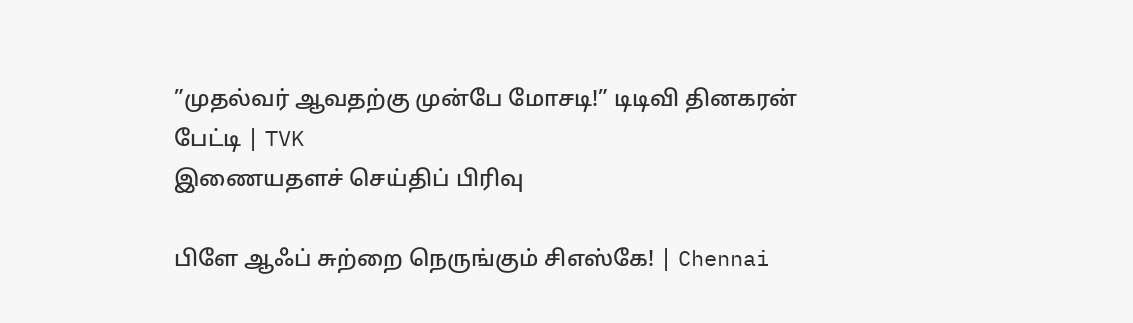”முதல்வர் ஆவதற்கு முன்பே மோசடி!” டிடிவி தினகரன் பேட்டி | TVK
இணையதளச் செய்திப் பிரிவு

பிளே ஆஃப் சுற்றை நெருங்கும் சிஎஸ்கே! | Chennai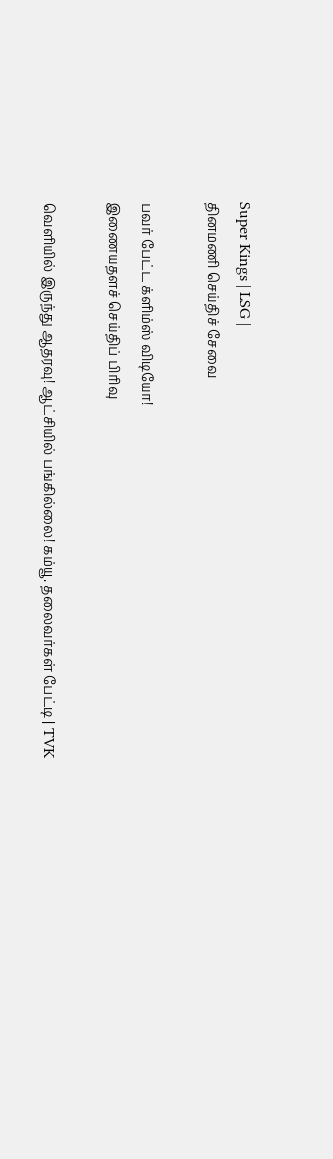Super Kings | LSG |
தினமணி செய்திச் சேவை

பவர் பேட்ட க்ளிம்ஸ் விடியோ!
இணையதளச் செய்திப் பிரிவு

வெளியில் இருந்து ஆதரவு! ஆட்சியில் பங்கில்லை! கம்யூ. தலைவர்கள் பேட்டி | TVK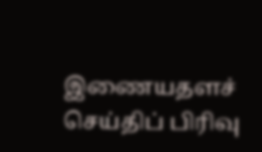இணையதளச் செய்திப் பிரிவு